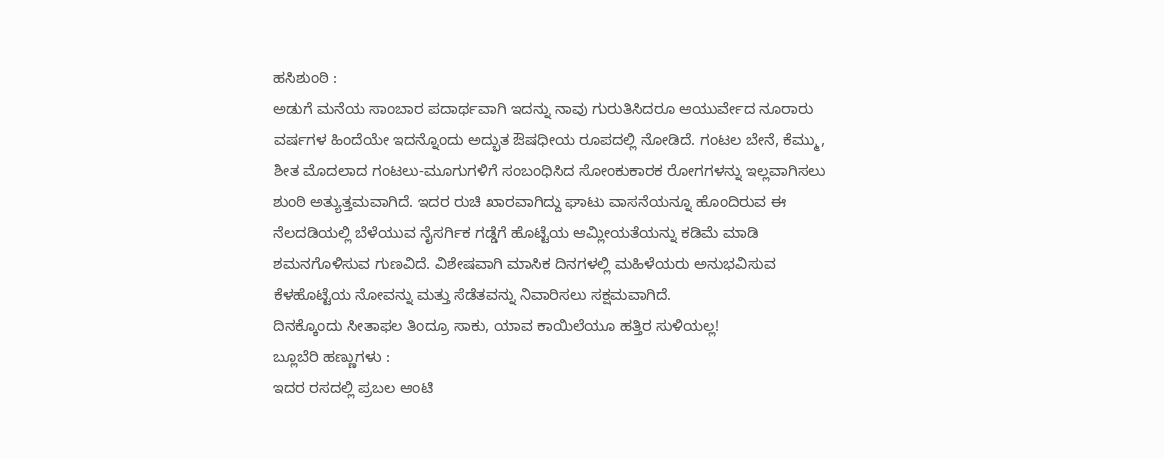ಹಸಿಶುಂಠಿ :
ಅಡುಗೆ ಮನೆಯ ಸಾಂಬಾರ ಪದಾರ್ಥವಾಗಿ ಇದನ್ನು ನಾವು ಗುರುತಿಸಿದರೂ ಆಯುರ್ವೇದ ನೂರಾರು ವರ್ಷಗಳ ಹಿಂದೆಯೇ ಇದನ್ನೊಂದು ಅದ್ಭುತ ಔಷಧೀಯ ರೂಪದಲ್ಲಿ ನೋಡಿದೆ. ಗಂಟಲ ಬೇನೆ, ಕೆಮ್ಮು, ಶೀತ ಮೊದಲಾದ ಗಂಟಲು-ಮೂಗುಗಳಿಗೆ ಸಂಬಂಧಿಸಿದ ಸೋಂಕುಕಾರಕ ರೋಗಗಳನ್ನು ಇಲ್ಲವಾಗಿಸಲು ಶುಂಠಿ ಅತ್ಯುತ್ತಮವಾಗಿದೆ. ಇದರ ರುಚಿ ಖಾರವಾಗಿದ್ದು ಘಾಟು ವಾಸನೆಯನ್ನೂ ಹೊಂದಿರುವ ಈ ನೆಲದಡಿಯಲ್ಲಿ ಬೆಳೆಯುವ ನೈಸರ್ಗಿಕ ಗಡ್ಡೆಗೆ ಹೊಟ್ಟೆಯ ಆಮ್ಲೀಯತೆಯನ್ನು ಕಡಿಮೆ ಮಾಡಿ ಶಮನಗೊಳಿಸುವ ಗುಣವಿದೆ. ವಿಶೇಷವಾಗಿ ಮಾಸಿಕ ದಿನಗಳಲ್ಲಿ ಮಹಿಳೆಯರು ಅನುಭವಿಸುವ ಕೆಳಹೊಟ್ಟೆಯ ನೋವನ್ನು ಮತ್ತು ಸೆಡೆತವನ್ನು ನಿವಾರಿಸಲು ಸಕ್ಷಮವಾಗಿದೆ.
ದಿನಕ್ಕೊಂದು ಸೀತಾಫಲ ತಿಂದ್ರೂ ಸಾಕು, ಯಾವ ಕಾಯಿಲೆಯೂ ಹತ್ತಿರ ಸುಳಿಯಲ್ಲ!
ಬ್ಲೂಬೆರಿ ಹಣ್ಣುಗಳು :
ಇದರ ರಸದಲ್ಲಿ ಪ್ರಬಲ ಆಂಟಿ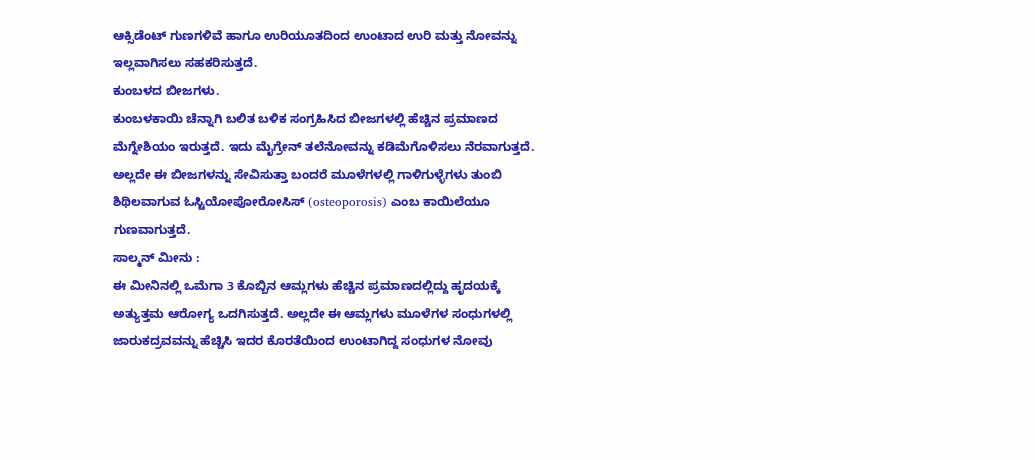ಆಕ್ಸಿಡೆಂಟ್ ಗುಣಗಳಿವೆ ಹಾಗೂ ಉರಿಯೂತದಿಂದ ಉಂಟಾದ ಉರಿ ಮತ್ತು ನೋವನ್ನು ಇಲ್ಲವಾಗಿಸಲು ಸಹಕರಿಸುತ್ತದೆ.
ಕುಂಬಳದ ಬೀಜಗಳು.
ಕುಂಬಳಕಾಯಿ ಚೆನ್ನಾಗಿ ಬಲಿತ ಬಳಿಕ ಸಂಗ್ರಹಿಸಿದ ಬೀಜಗಳಲ್ಲಿ ಹೆಚ್ಚಿನ ಪ್ರಮಾಣದ ಮೆಗ್ನೇಶಿಯಂ ಇರುತ್ತದೆ. ಇದು ಮೈಗ್ರೇನ್ ತಲೆನೋವನ್ನು ಕಡಿಮೆಗೊಳಿಸಲು ನೆರವಾಗುತ್ತದೆ. ಅಲ್ಲದೇ ಈ ಬೀಜಗಳನ್ನು ಸೇವಿಸುತ್ತಾ ಬಂದರೆ ಮೂಳೆಗಳಲ್ಲಿ ಗಾಳಿಗುಳ್ಳೆಗಳು ತುಂಬಿ ಶಿಥಿಲವಾಗುವ ಓಸ್ಟಿಯೋಪೋರೋಸಿಸ್ (osteoporosis) ಎಂಬ ಕಾಯಿಲೆಯೂ ಗುಣವಾಗುತ್ತದೆ.
ಸಾಲ್ಮನ್ ಮೀನು :
ಈ ಮೀನಿನಲ್ಲಿ ಒಮೆಗಾ 3 ಕೊಬ್ಬಿನ ಆಮ್ಲಗಳು ಹೆಚ್ಚಿನ ಪ್ರಮಾಣದಲ್ಲಿದ್ದು ಹೃದಯಕ್ಕೆ ಅತ್ಯುತ್ತಮ ಆರೋಗ್ಯ ಒದಗಿಸುತ್ತದೆ. ಅಲ್ಲದೇ ಈ ಆಮ್ಲಗಳು ಮೂಳೆಗಳ ಸಂಧುಗಳಲ್ಲಿ ಜಾರುಕದ್ರವವನ್ನು ಹೆಚ್ಚಿಸಿ ಇದರ ಕೊರತೆಯಿಂದ ಉಂಟಾಗಿದ್ದ ಸಂಧುಗಳ ನೋವು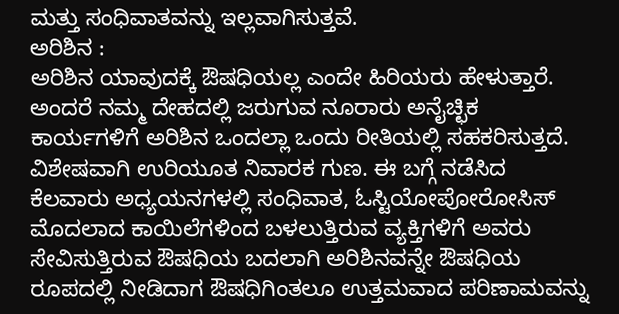ಮತ್ತು ಸಂಧಿವಾತವನ್ನು ಇಲ್ಲವಾಗಿಸುತ್ತವೆ.
ಅರಿಶಿನ :
ಅರಿಶಿನ ಯಾವುದಕ್ಕೆ ಔಷಧಿಯಲ್ಲ ಎಂದೇ ಹಿರಿಯರು ಹೇಳುತ್ತಾರೆ. ಅಂದರೆ ನಮ್ಮ ದೇಹದಲ್ಲಿ ಜರುಗುವ ನೂರಾರು ಅನೈಚ್ಛಿಕ ಕಾರ್ಯಗಳಿಗೆ ಅರಿಶಿನ ಒಂದಲ್ಲಾ ಒಂದು ರೀತಿಯಲ್ಲಿ ಸಹಕರಿಸುತ್ತದೆ. ವಿಶೇಷವಾಗಿ ಉರಿಯೂತ ನಿವಾರಕ ಗುಣ. ಈ ಬಗ್ಗೆ ನಡೆಸಿದ ಕೆಲವಾರು ಅಧ್ಯಯನಗಳಲ್ಲಿ ಸಂಧಿವಾತ, ಓಸ್ಟಿಯೋಪೋರೋಸಿಸ್ ಮೊದಲಾದ ಕಾಯಿಲೆಗಳಿಂದ ಬಳಲುತ್ತಿರುವ ವ್ಯಕ್ತಿಗಳಿಗೆ ಅವರು ಸೇವಿಸುತ್ತಿರುವ ಔಷಧಿಯ ಬದಲಾಗಿ ಅರಿಶಿನವನ್ನೇ ಔಷಧಿಯ ರೂಪದಲ್ಲಿ ನೀಡಿದಾಗ ಔಷಧಿಗಿಂತಲೂ ಉತ್ತಮವಾದ ಪರಿಣಾಮವನ್ನು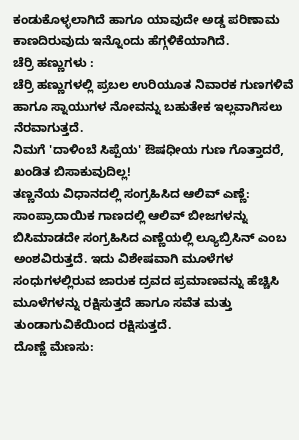ಕಂಡುಕೊಳ್ಳಲಾಗಿದೆ ಹಾಗೂ ಯಾವುದೇ ಅಡ್ಡ ಪರಿಣಾಮ ಕಾಣದಿರುವುದು ಇನ್ನೊಂದು ಹೆಗ್ಗಳಿಕೆಯಾಗಿದೆ.
ಚೆರ್ರಿ ಹಣ್ಣುಗಳು :
ಚೆರ್ರಿ ಹಣ್ಣುಗಳಲ್ಲಿ ಪ್ರಬಲ ಉರಿಯೂತ ನಿವಾರಕ ಗುಣಗಳಿವೆ ಹಾಗೂ ಸ್ನಾಯುಗಳ ನೋವನ್ನು ಬಹುತೇಕ ಇಲ್ಲವಾಗಿಸಲು ನೆರವಾಗುತ್ತದೆ.
ನಿಮಗೆ 'ದಾಳಿಂಬೆ ಸಿಪ್ಪೆಯ' ಔಷಧೀಯ ಗುಣ ಗೊತ್ತಾದರೆ, ಖಂಡಿತ ಬಿಸಾಕುವುದಿಲ್ಲ!
ತಣ್ಣನೆಯ ವಿಧಾನದಲ್ಲಿ ಸಂಗ್ರಹಿಸಿದ ಆಲಿವ್ ಎಣ್ಣೆ:
ಸಾಂಪ್ರಾದಾಯಿಕ ಗಾಣದಲ್ಲಿ ಆಲಿವ್ ಬೀಜಗಳನ್ನು ಬಿಸಿಮಾಡದೇ ಸಂಗ್ರಹಿಸಿದ ಎಣ್ಣೆಯಲ್ಲಿ ಲ್ಯೂಬ್ರಿಸಿನ್ ಎಂಬ ಅಂಶವಿರುತ್ತದೆ. ಇದು ವಿಶೇಷವಾಗಿ ಮೂಳೆಗಳ ಸಂಧುಗಳಲ್ಲಿರುವ ಜಾರುಕ ದ್ರವದ ಪ್ರಮಾಣವನ್ನು ಹೆಚ್ಚಿಸಿ ಮೂಳೆಗಳನ್ನು ರಕ್ಷಿಸುತ್ತದೆ ಹಾಗೂ ಸವೆತ ಮತ್ತು ತುಂಡಾಗುವಿಕೆಯಿಂದ ರಕ್ಷಿಸುತ್ತದೆ.
ದೊಣ್ಣೆ ಮೆಣಸು: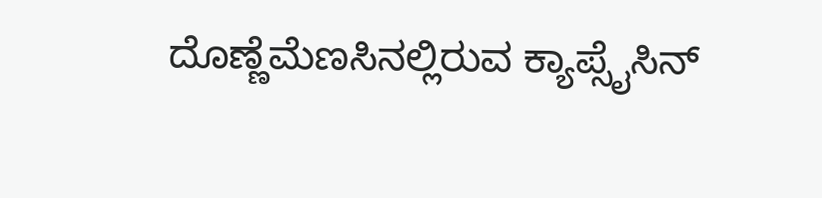ದೊಣ್ಣೆಮೆಣಸಿನಲ್ಲಿರುವ ಕ್ಯಾಪ್ಸೈಸಿನ್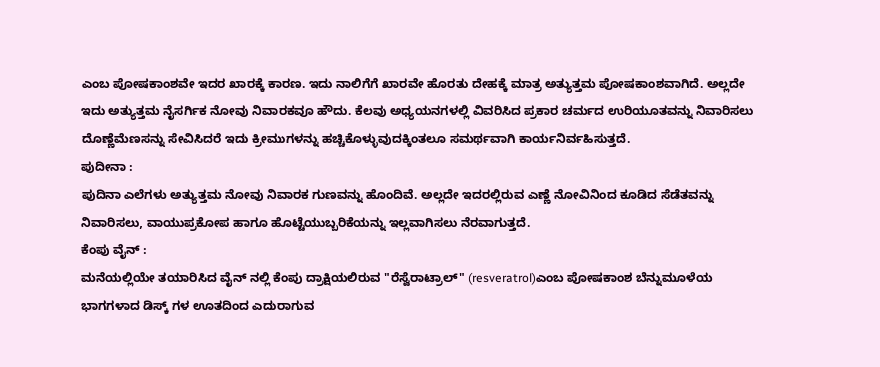ಎಂಬ ಪೋಷಕಾಂಶವೇ ಇದರ ಖಾರಕ್ಕೆ ಕಾರಣ. ಇದು ನಾಲಿಗೆಗೆ ಖಾರವೇ ಹೊರತು ದೇಹಕ್ಕೆ ಮಾತ್ರ ಅತ್ಯುತ್ತಮ ಪೋಷಕಾಂಶವಾಗಿದೆ. ಅಲ್ಲದೇ ಇದು ಅತ್ಯುತ್ತಮ ನೈಸರ್ಗಿಕ ನೋವು ನಿವಾರಕವೂ ಹೌದು. ಕೆಲವು ಅಧ್ಯಯನಗಳಲ್ಲಿ ವಿವರಿಸಿದ ಪ್ರಕಾರ ಚರ್ಮದ ಉರಿಯೂತವನ್ನು ನಿವಾರಿಸಲು ದೊಣ್ಣೆಮೆಣಸನ್ನು ಸೇವಿಸಿದರೆ ಇದು ಕ್ರೀಮುಗಳನ್ನು ಹಚ್ಚಿಕೊಳ್ಳುವುದಕ್ಕಿಂತಲೂ ಸಮರ್ಥವಾಗಿ ಕಾರ್ಯನಿರ್ವಹಿಸುತ್ತದೆ.
ಪುದೀನಾ :
ಪುದಿನಾ ಎಲೆಗಳು ಅತ್ಯುತ್ತಮ ನೋವು ನಿವಾರಕ ಗುಣವನ್ನು ಹೊಂದಿವೆ. ಅಲ್ಲದೇ ಇದರಲ್ಲಿರುವ ಎಣ್ಣೆ ನೋವಿನಿಂದ ಕೂಡಿದ ಸೆಡೆತವನ್ನು ನಿವಾರಿಸಲು, ವಾಯುಪ್ರಕೋಪ ಹಾಗೂ ಹೊಟ್ಟೆಯುಬ್ಬರಿಕೆಯನ್ನು ಇಲ್ಲವಾಗಿಸಲು ನೆರವಾಗುತ್ತದೆ.
ಕೆಂಪು ವೈನ್ :
ಮನೆಯಲ್ಲಿಯೇ ತಯಾರಿಸಿದ ವೈನ್ ನಲ್ಲಿ ಕೆಂಪು ದ್ರಾಕ್ಷಿಯಲಿರುವ "ರೆಸ್ವೆರಾಟ್ರಾಲ್" (resveratrol)ಎಂಬ ಪೋಷಕಾಂಶ ಬೆನ್ನುಮೂಳೆಯ ಭಾಗಗಳಾದ ಡಿಸ್ಕ್ ಗಳ ಊತದಿಂದ ಎದುರಾಗುವ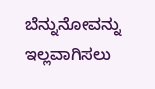ಬೆನ್ನುನೋವನ್ನು ಇಲ್ಲವಾಗಿಸಲು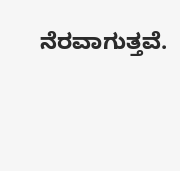ನೆರವಾಗುತ್ತವೆ.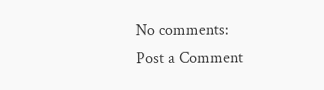No comments:
Post a Comment